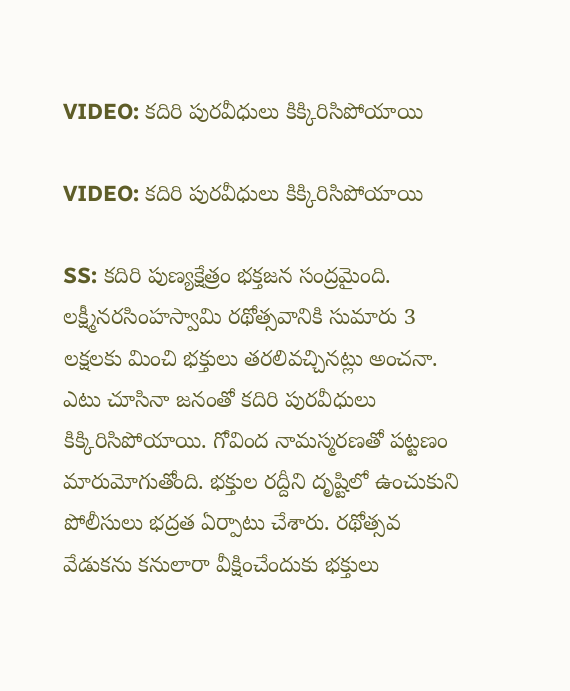VIDEO: కదిరి పురవీధులు కిక్కిరిసిపోయాయి

VIDEO: కదిరి పురవీధులు కిక్కిరిసిపోయాయి

SS: కదిరి పుణ్యక్షేత్రం భక్తజన సంద్రమైంది. లక్ష్మీనరసింహస్వామి రథోత్సవానికి సుమారు 3 లక్షలకు మించి భక్తులు తరలివచ్చినట్లు అంచనా. ఎటు చూసినా జనంతో కదిరి పురవీధులు కిక్కిరిసిపోయాయి. గోవింద నామస్మరణతో పట్టణం మారుమోగుతోంది. భక్తుల రద్దీని దృష్టిలో ఉంచుకుని పోలీసులు భద్రత ఏర్పాటు చేశారు. రథోత్సవ వేడుకను కనులారా వీక్షించేందుకు భక్తులు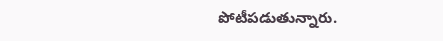పోటీపడుతున్నారు.